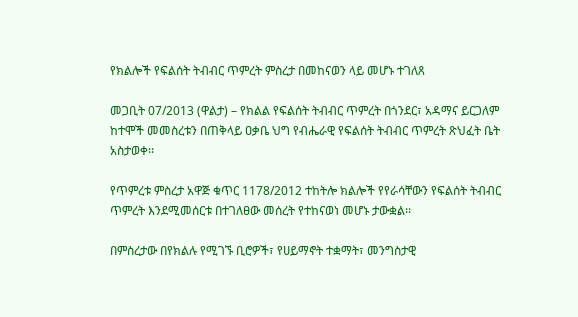የክልሎች የፍልሰት ትብብር ጥምረት ምስረታ በመከናወን ላይ መሆኑ ተገለጸ

መጋቢት 07/2013 (ዋልታ) – የክልል የፍልሰት ትብብር ጥምረት በጎንደር፣ አዳማና ይርጋለም ከተሞች መመስረቱን በጠቅላይ ዐቃቤ ህግ የብሔራዊ የፍልሰት ትብብር ጥምረት ጽህፈት ቤት አስታወቀ፡፡

የጥምረቱ ምስረታ አዋጅ ቁጥር 1178/2012 ተከትሎ ክልሎች የየራሳቸውን የፍልሰት ትብብር ጥምረት እንደሚመሰርቱ በተገለፀው መሰረት የተከናወነ መሆኑ ታውቋል፡፡

በምስረታው በየክልሉ የሚገኙ ቢሮዎች፣ የሀይማኖት ተቋማት፣ መንግስታዊ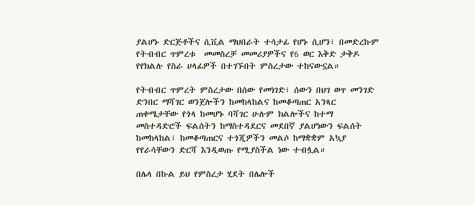ያልሆኑ ድርጅቶችና ሲቪል ማህበራት ተሳታፊ የሆኑ ሲሆን፣ በመድረኩም የትብብር ጥምረቱ  መመስረቻ መመሪያዎችና የ6 ወር እቅድ ታቅዶ የየክልሉ የስራ ሀላፊዎች በተገኙበት ምስረታው ተከናውኗል።

የትብብር ጥምረት ምስረታው በሰው የመነገድ፣ ሰውን በህገ ወጥ መንገድ ድንበር ማሻገር ወንጀሎችን ከመከላከልና ከመቆጣጠር አንጻር ጠቀሜታቸው የጎላ ከመሆኑ ባሻገር ሁሉም ክልሎችና ከተማ መስተዳድሮች ፍልሰትን ከማስተዳደርና መደበኛ ያልሆነውን ፍልሰት ከመከላከል፣ ከመቆጣጠርና ተጎጂዎችን መልሶ ከማቋቋም አኳያ የየራሳቸውን ድርሻ እንዲወጡ የሚያስችል ነው ተብሏል።

በሌላ በኩል ይህ የምስረታ ሂደት በሌሎች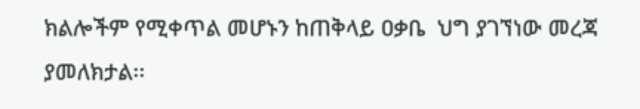ክልሎችም የሚቀጥል መሆኑን ከጠቅላይ ዐቃቤ  ህግ ያገኘነው መረጃ ያመለክታል፡፡